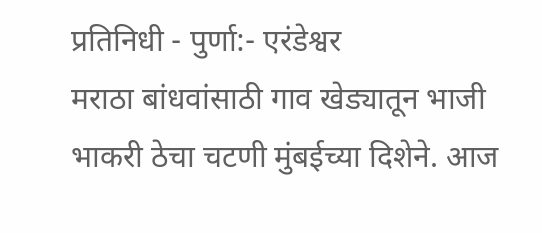प्रतिनिधी - पुर्णा:- एरंडेश्वर
मराठा बांधवांसाठी गाव खेड्यातून भाजी भाकरी ठेचा चटणी मुंबईच्या दिशेने. आज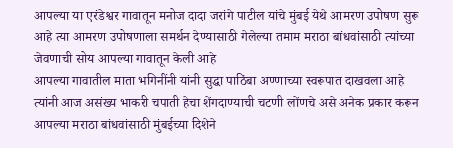आपल्या या एरंडेश्वर गावातून मनोज दादा जरांगे पाटील यांचे मुंबई येथे आमरण उपोषण सुरू आहे त्या आमरण उपोषणाला समर्थन देण्यासाठी गेलेल्या तमाम मराठा बांधवांसाठी त्यांच्या जेवणाची सोय आपल्या गावातून केली आहे
आपल्या गावातील माता भगिनींनी यांनी सुद्धा पाठिंबा अण्णाच्या स्वरूपात दाखवला आहे त्यांनी आज असंख्य भाकरी चपाती हेचा शेंगदाण्याची चटणी लोंणचे असे अनेक प्रकार करून आपल्या मराठा बांधवांसाठी मुंबईच्या दिशेने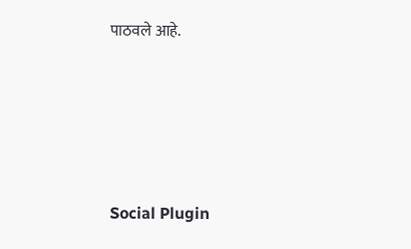पाठवले आहे.





Social Plugin